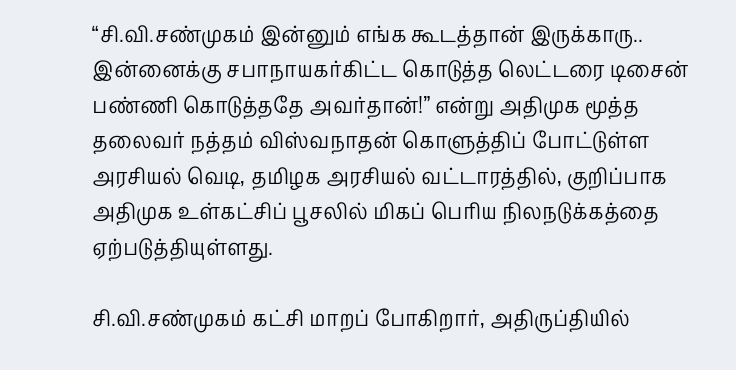“சி.வி.சண்முகம் இன்னும் எங்க கூடத்தான் இருக்காரு.. இன்னைக்கு சபாநாயகர்கிட்ட கொடுத்த லெட்டரை டிசைன் பண்ணி கொடுத்ததே அவர்தான்!” என்று அதிமுக மூத்த தலைவர் நத்தம் விஸ்வநாதன் கொளுத்திப் போட்டுள்ள  அரசியல் வெடி, தமிழக அரசியல் வட்டாரத்தில், குறிப்பாக அதிமுக உள்கட்சிப் பூசலில் மிகப் பெரிய நிலநடுக்கத்தை ஏற்படுத்தியுள்ளது.

சி.வி.சண்முகம் கட்சி மாறப் போகிறார், அதிருப்தியில்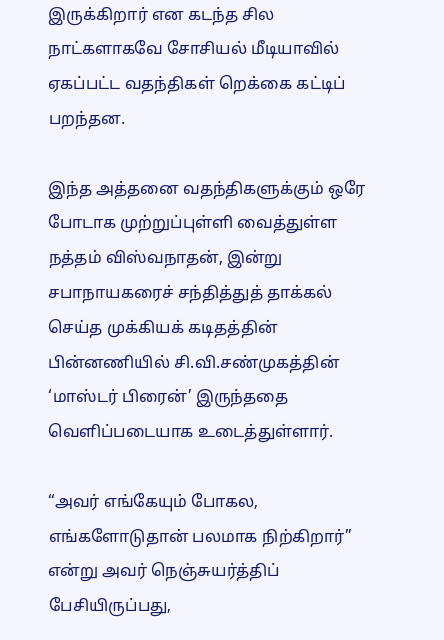இருக்கிறார் என கடந்த சில நாட்களாகவே சோசியல் மீடியாவில் ஏகப்பட்ட வதந்திகள் றெக்கை கட்டிப் பறந்தன.

இந்த அத்தனை வதந்திகளுக்கும் ஒரே போடாக முற்றுப்புள்ளி வைத்துள்ள நத்தம் விஸ்வநாதன், இன்று சபாநாயகரைச் சந்தித்துத் தாக்கல் செய்த முக்கியக் கடிதத்தின் பின்னணியில் சி.வி.சண்முகத்தின் ‘மாஸ்டர் பிரைன்’ இருந்ததை வெளிப்படையாக உடைத்துள்ளார்.

“அவர் எங்கேயும் போகல, எங்களோடுதான் பலமாக நிற்கிறார்” என்று அவர் நெஞ்சுயர்த்திப் பேசியிருப்பது,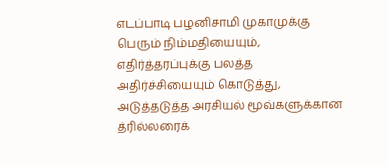எடப்பாடி பழனிசாமி முகாமுக்கு பெரும் நிம்மதியையும், எதிர்த்தரப்புக்கு பலத்த அதிர்ச்சியையும் கொடுத்து, அடுத்தடுத்த அரசியல் மூவ்களுக்கான த்ரில்லரைக்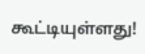கூட்டியுள்ளது!